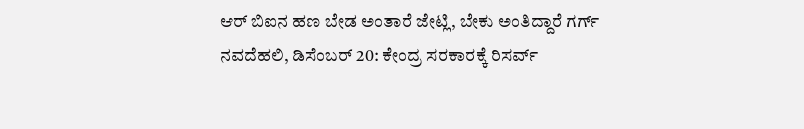ಆರ್ ಬಿಐನ ಹಣ ಬೇಡ ಅಂತಾರೆ ಜೇಟ್ಲಿ, ಬೇಕು ಅಂತಿದ್ದಾರೆ ಗರ್ಗ್
ನವದೆಹಲಿ, ಡಿಸೆಂಬರ್ 20: ಕೇಂದ್ರ ಸರಕಾರಕ್ಕೆ ರಿಸರ್ವ್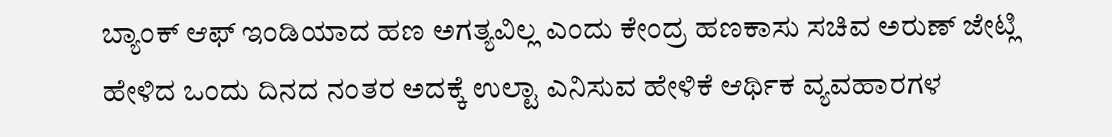ಬ್ಯಾಂಕ್ ಆಫ್ ಇಂಡಿಯಾದ ಹಣ ಅಗತ್ಯವಿಲ್ಲ ಎಂದು ಕೇಂದ್ರ ಹಣಕಾಸು ಸಚಿವ ಅರುಣ್ ಜೇಟ್ಲಿ ಹೇಳಿದ ಒಂದು ದಿನದ ನಂತರ ಅದಕ್ಕೆ ಉಲ್ಟಾ ಎನಿಸುವ ಹೇಳಿಕೆ ಆರ್ಥಿಕ ವ್ಯವಹಾರಗಳ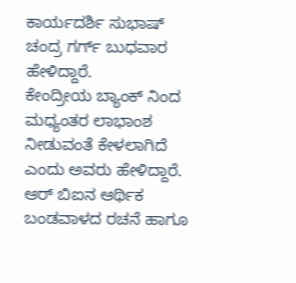ಕಾರ್ಯದರ್ಶಿ ಸುಭಾಷ್ ಚಂದ್ರ ಗರ್ಗ್ ಬುಧವಾರ ಹೇಳಿದ್ದಾರೆ.
ಕೇಂದ್ರೀಯ ಬ್ಯಾಂಕ್ ನಿಂದ ಮಧ್ಯಂತರ ಲಾಭಾಂಶ ನೀಡುವಂತೆ ಕೇಳಲಾಗಿದೆ ಎಂದು ಅವರು ಹೇಳಿದ್ದಾರೆ. ಆರ್ ಬಿಐನ ಆರ್ಥಿಕ ಬಂಡವಾಳದ ರಚನೆ ಹಾಗೂ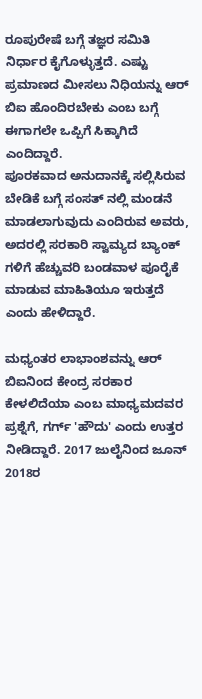ರೂಪುರೇಷೆ ಬಗ್ಗೆ ತಜ್ಞರ ಸಮಿತಿ ನಿರ್ಧಾರ ಕೈಗೊಳ್ಳುತ್ತದೆ. ಎಷ್ಟು ಪ್ರಮಾಣದ ಮೀಸಲು ನಿಧಿಯನ್ನು ಆರ್ ಬಿಐ ಹೊಂದಿರಬೇಕು ಎಂಬ ಬಗ್ಗೆ ಈಗಾಗಲೇ ಒಪ್ಪಿಗೆ ಸಿಕ್ಕಾಗಿದೆ ಎಂದಿದ್ದಾರೆ.
ಪೂರಕವಾದ ಅನುದಾನಕ್ಕೆ ಸಲ್ಲಿಸಿರುವ ಬೇಡಿಕೆ ಬಗ್ಗೆ ಸಂಸತ್ ನಲ್ಲಿ ಮಂಡನೆ ಮಾಡಲಾಗುವುದು ಎಂದಿರುವ ಅವರು, ಅದರಲ್ಲಿ ಸರಕಾರಿ ಸ್ವಾಮ್ಯದ ಬ್ಯಾಂಕ್ ಗಳಿಗೆ ಹೆಚ್ಚುವರಿ ಬಂಡವಾಳ ಪೂರೈಕೆ ಮಾಡುವ ಮಾಹಿತಿಯೂ ಇರುತ್ತದೆ ಎಂದು ಹೇಳಿದ್ದಾರೆ.

ಮಧ್ಯಂತರ ಲಾಭಾಂಶವನ್ನು ಆರ್ ಬಿಐನಿಂದ ಕೇಂದ್ರ ಸರಕಾರ ಕೇಳಲಿದೆಯಾ ಎಂಬ ಮಾಧ್ಯಮದವರ ಪ್ರಶ್ನೆಗೆ, ಗರ್ಗ್ 'ಹೌದು' ಎಂದು ಉತ್ತರ ನೀಡಿದ್ದಾರೆ. 2017 ಜುಲೈನಿಂದ ಜೂನ್ 2018ರ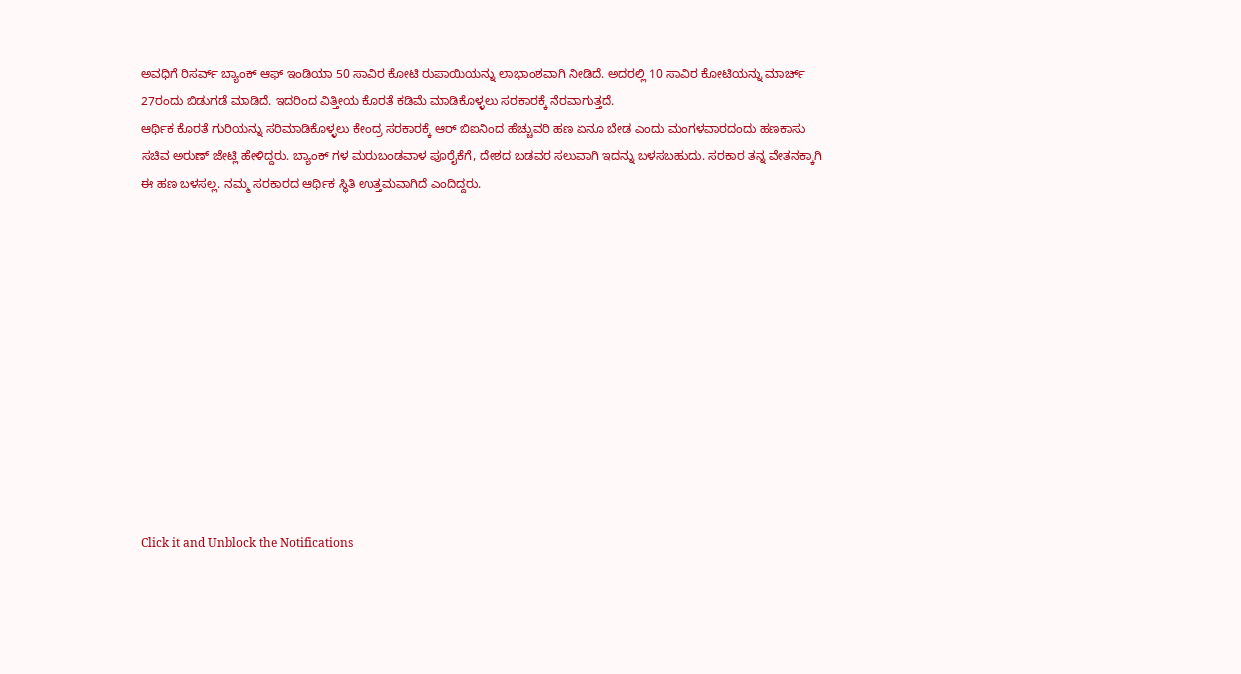ಅವಧಿಗೆ ರಿಸರ್ವ್ ಬ್ಯಾಂಕ್ ಆಫ್ ಇಂಡಿಯಾ 50 ಸಾವಿರ ಕೋಟಿ ರುಪಾಯಿಯನ್ನು ಲಾಭಾಂಶವಾಗಿ ನೀಡಿದೆ. ಅದರಲ್ಲಿ 10 ಸಾವಿರ ಕೋಟಿಯನ್ನು ಮಾರ್ಚ್ 27ರಂದು ಬಿಡುಗಡೆ ಮಾಡಿದೆ. ಇದರಿಂದ ವಿತ್ತೀಯ ಕೊರತೆ ಕಡಿಮೆ ಮಾಡಿಕೊಳ್ಳಲು ಸರಕಾರಕ್ಕೆ ನೆರವಾಗುತ್ತದೆ.
ಆರ್ಥಿಕ ಕೊರತೆ ಗುರಿಯನ್ನು ಸರಿಮಾಡಿಕೊಳ್ಳಲು ಕೇಂದ್ರ ಸರಕಾರಕ್ಕೆ ಆರ್ ಬಿಐನಿಂದ ಹೆಚ್ಚುವರಿ ಹಣ ಏನೂ ಬೇಡ ಎಂದು ಮಂಗಳವಾರದಂದು ಹಣಕಾಸು ಸಚಿವ ಅರುಣ್ ಜೇಟ್ಲಿ ಹೇಳಿದ್ದರು. ಬ್ಯಾಂಕ್ ಗಳ ಮರುಬಂಡವಾಳ ಪೂರೈಕೆಗೆ, ದೇಶದ ಬಡವರ ಸಲುವಾಗಿ ಇದನ್ನು ಬಳಸಬಹುದು. ಸರಕಾರ ತನ್ನ ವೇತನಕ್ಕಾಗಿ ಈ ಹಣ ಬಳಸಲ್ಲ. ನಮ್ಮ ಸರಕಾರದ ಆರ್ಥಿಕ ಸ್ಥಿತಿ ಉತ್ತಮವಾಗಿದೆ ಎಂದಿದ್ದರು.












Click it and Unblock the Notifications